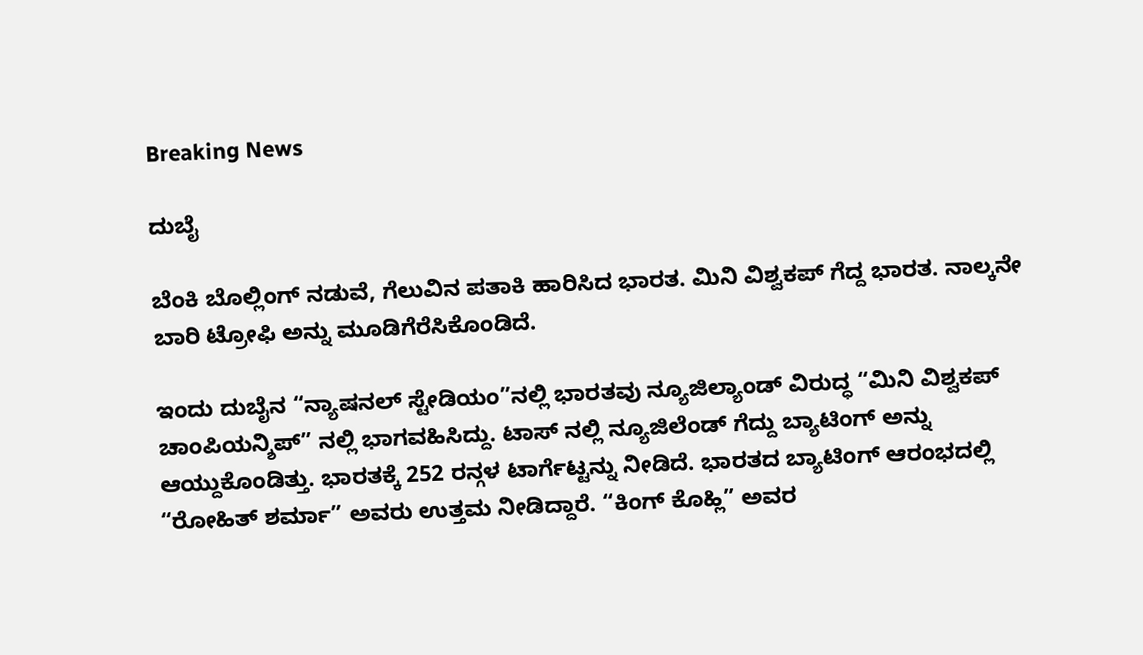Breaking News

ದುಬೈ

ಬೆಂಕಿ ಬೊಲ್ಲಿಂಗ್ ನಡುವೆ, ಗೆಲುವಿನ ಪತಾಕಿ ಹಾರಿಸಿದ ಭಾರತ. ಮಿನಿ ವಿಶ್ವಕಪ್ ಗೆದ್ದ ಭಾರತ. ನಾಲ್ಕನೇ ಬಾರಿ ಟ್ರೋಫಿ ಅನ್ನು ಮೂಡಿಗೆರೆಸಿಕೊಂಡಿದೆ.

ಇಂದು ದುಬೈನ “ನ್ಯಾಷನಲ್ ಸ್ಟೇಡಿಯಂ”ನಲ್ಲಿ ಭಾರತವು ನ್ಯೂಜಿಲ್ಯಾಂಡ್ ವಿರುದ್ಧ “ಮಿನಿ ವಿಶ್ವಕಪ್ ಚಾಂಪಿಯನ್ಶಿಪ್” ನಲ್ಲಿ ಭಾಗವಹಿಸಿದ್ದು. ಟಾಸ್ ನಲ್ಲಿ ನ್ಯೂಜಿಲೆಂಡ್ ಗೆದ್ದು ಬ್ಯಾಟಿಂಗ್ ಅನ್ನು ಆಯ್ದುಕೊಂಡಿತ್ತು. ಭಾರತಕ್ಕೆ 252 ರನ್ಗಳ ಟಾರ್ಗೆಟ್ಟನ್ನು ನೀಡಿದೆ. ಭಾರತದ ಬ್ಯಾಟಿಂಗ್ ಆರಂಭದಲ್ಲಿ “ರೋಹಿತ್ ಶರ್ಮಾ” ಅವರು ಉತ್ತಮ ನೀಡಿದ್ದಾರೆ. “ಕಿಂಗ್ ಕೊಹ್ಲಿ” ಅವರ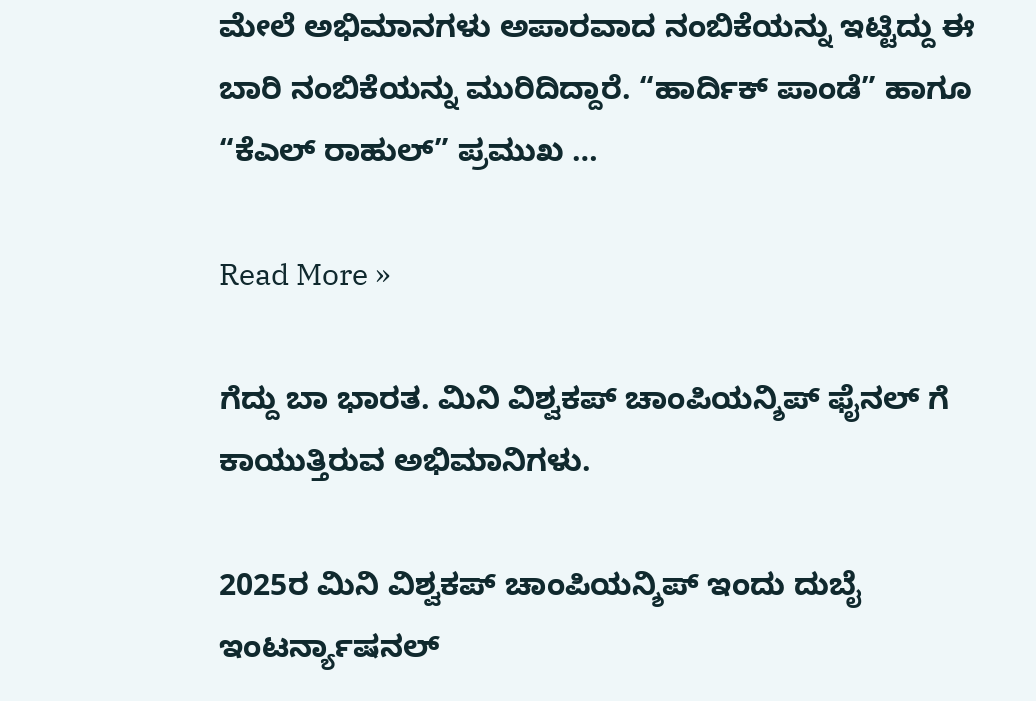ಮೇಲೆ ಅಭಿಮಾನಗಳು ಅಪಾರವಾದ ನಂಬಿಕೆಯನ್ನು ಇಟ್ಟಿದ್ದು ಈ ಬಾರಿ ನಂಬಿಕೆಯನ್ನು ಮುರಿದಿದ್ದಾರೆ. “ಹಾರ್ದಿಕ್ ಪಾಂಡೆ” ಹಾಗೂ “ಕೆಎಲ್ ರಾಹುಲ್” ಪ್ರಮುಖ …

Read More »

ಗೆದ್ದು ಬಾ ಭಾರತ. ಮಿನಿ ವಿಶ್ವಕಪ್ ಚಾಂಪಿಯನ್ಶಿಪ್ ಫೈನಲ್ ಗೆ ಕಾಯುತ್ತಿರುವ ಅಭಿಮಾನಿಗಳು.

2025ರ ಮಿನಿ ವಿಶ್ವಕಪ್ ಚಾಂಪಿಯನ್ಶಿಪ್ ಇಂದು ದುಬೈ ಇಂಟರ್ನ್ಯಾಷನಲ್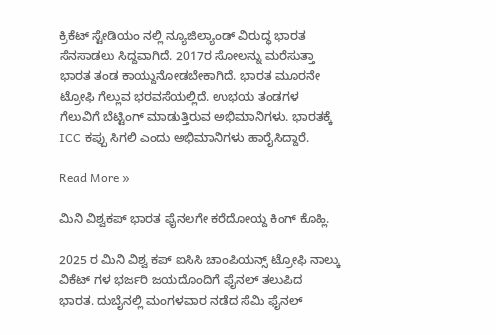ಕ್ರಿಕೆಟ್ ಸ್ಟೇಡಿಯಂ ನಲ್ಲಿ ನ್ಯೂಜಿಲ್ಯಾಂಡ್ ವಿರುದ್ಧ ಭಾರತ ಸೆನಸಾಡಲು ಸಿದ್ದವಾಗಿದೆ. 2017ರ ಸೋಲನ್ನು ಮರೆಸುತ್ತಾ ಭಾರತ ತಂಡ ಕಾಯ್ದುನೋಡಬೇಕಾಗಿದೆ. ಭಾರತ ಮೂರನೇ ಟ್ರೋಫಿ ಗೆಲ್ಲುವ ಭರವಸೆಯಲ್ಲಿದೆ. ಉಭಯ ತಂಡಗಳ ಗೆಲುವಿಗೆ ಬೆಟ್ಟಿಂಗ್ ಮಾಡುತ್ತಿರುವ ಅಭಿಮಾನಿಗಳು. ಭಾರತಕ್ಕೆ ICC ಕಪ್ಪು ಸಿಗಲಿ ಎಂದು ಅಭಿಮಾನಿಗಳು ಹಾರೈಸಿದ್ದಾರೆ.

Read More »

ಮಿನಿ ವಿಶ್ವಕಪ್ ಭಾರತ ಫೈನಲಗೇ ಕರೆದೋಯ್ದ ಕಿಂಗ್ ಕೊಹ್ಲಿ.

2025 ರ ಮಿನಿ ವಿಶ್ವ ಕಪ್ ಐಸಿಸಿ ಚಾಂಪಿಯನ್ಸ್ ಟ್ರೋಫಿ ನಾಲ್ಕು ವಿಕೆಟ್ ಗಳ ಭರ್ಜರಿ ಜಯದೊಂದಿಗೆ ಫೈನಲ್ ತಲುಪಿದ ಭಾರತ. ದುಬೈನಲ್ಲಿ ಮಂಗಳವಾರ ನಡೆದ ಸೆಮಿ ಫೈನಲ್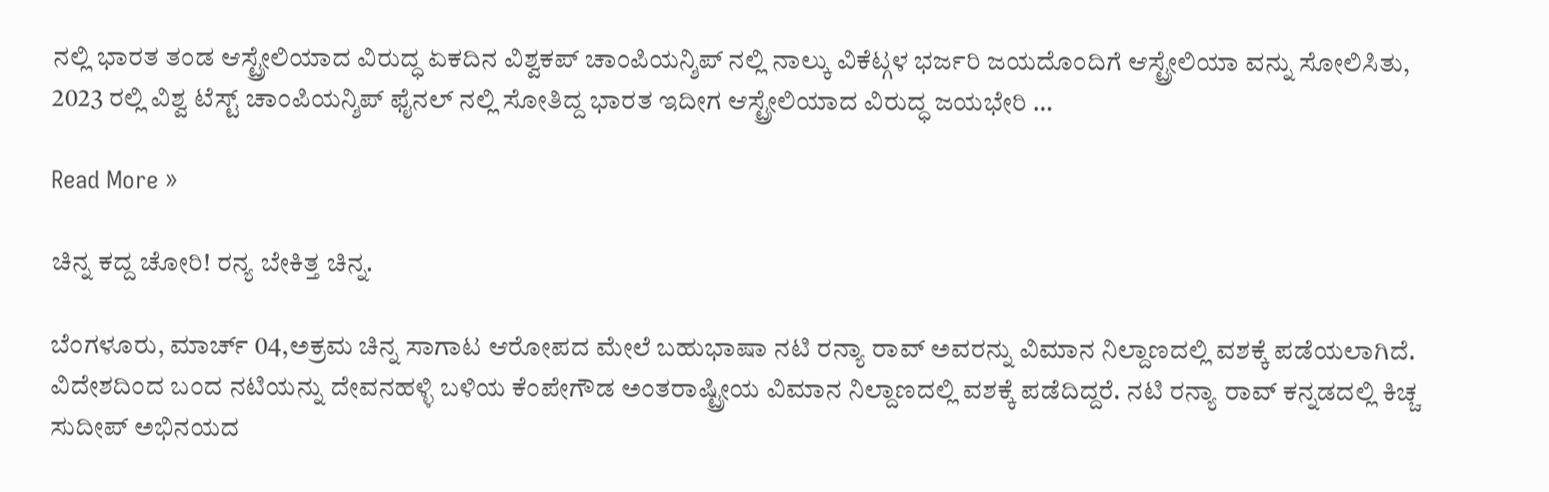ನಲ್ಲಿ ಭಾರತ ತಂಡ ಆಸ್ಟ್ರೇಲಿಯಾದ ವಿರುದ್ಧ ಏಕದಿನ ವಿಶ್ವಕಪ್ ಚಾಂಪಿಯನ್ಶಿಪ್ ನಲ್ಲಿ ನಾಲ್ಕು ವಿಕೆಟ್ಗಳ ಭರ್ಜರಿ ಜಯದೊಂದಿಗೆ ಆಸ್ಟ್ರೇಲಿಯಾ ವನ್ನು ಸೋಲಿಸಿತು, 2023 ರಲ್ಲಿ ವಿಶ್ವ ಟೆಸ್ಟ್ ಚಾಂಪಿಯನ್ಶಿಪ್ ಫೈನಲ್ ನಲ್ಲಿ ಸೋತಿದ್ದ ಭಾರತ ಇದೀಗ ಆಸ್ಟ್ರೇಲಿಯಾದ ವಿರುದ್ಧ ಜಯಭೇರಿ …

Read More »

ಚಿನ್ನ ಕದ್ದ ಚೋರಿ! ರನ್ಯ ಬೇಕಿತ್ತ ಚಿನ್ನ.

ಬೆಂಗಳೂರು, ಮಾರ್ಚ್ 04,ಅಕ್ರಮ ಚಿನ್ನ ಸಾಗಾಟ ಆರೋಪದ ಮೇಲೆ ಬಹುಭಾಷಾ ನಟಿ ರನ್ಯಾ ರಾವ್ ಅವರನ್ನು ವಿಮಾನ ನಿಲ್ದಾಣದಲ್ಲಿ ವಶಕ್ಕೆ‌ ಪಡೆಯಲಾಗಿದೆ. ವಿದೇಶದಿಂದ ಬಂದ ನಟಿಯನ್ನು ದೇವನಹಳ್ಳಿ ಬಳಿಯ ಕೆಂಪೇಗೌಡ ಅಂತರಾಷ್ಟ್ರೀಯ ವಿಮಾನ ನಿಲ್ದಾಣದಲ್ಲಿ ವಶಕ್ಕೆ ಪಡೆದಿದ್ದರೆ. ನಟಿ ರನ್ಯಾ ರಾವ್ ಕನ್ನಡದಲ್ಲಿ ಕಿಚ್ಚ ಸುದೀಪ್‌ ಅಭಿನಯದ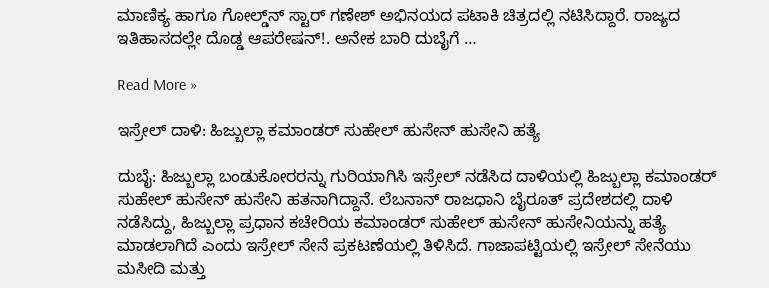ಮಾಣಿಕ್ಯ ಹಾಗೂ ಗೋಲ್ಡ್‌ನ್‌ ಸ್ಟಾರ್‌ ಗಣೇಶ್‌ ಅಭಿನಯದ ಪಟಾಕಿ ಚಿತ್ರದಲ್ಲಿ ನಟಿಸಿದ್ದಾರೆ. ರಾಜ್ಯದ ಇತಿಹಾಸದಲ್ಲೇ ದೊಡ್ಡ ಆಪರೇಷನ್!. ಅನೇಕ ಬಾರಿ ದುಬೈಗೆ …

Read More »

ಇಸ್ರೇಲ್ ದಾಳಿ: ಹಿಜ್ಬುಲ್ಲಾ ಕಮಾಂಡರ್ ಸುಹೇಲ್ ಹುಸೇನ್ ಹುಸೇನಿ ಹತ್ಯೆ

ದುಬೈ: ಹಿಜ್ಬುಲ್ಲಾ ಬಂಡುಕೋರರನ್ನು ಗುರಿಯಾಗಿಸಿ ಇಸ್ರೇಲ್‌ ನಡೆಸಿದ ದಾಳಿಯಲ್ಲಿ ಹಿಜ್ಬುಲ್ಲಾ ಕಮಾಂಡರ್ ಸುಹೇಲ್ ಹುಸೇನ್ ಹುಸೇನಿ ಹತನಾಗಿದ್ದಾನೆ. ಲೆಬನಾನ್‌ ರಾಜಧಾನಿ ಬೈರೂತ್‌ ಪ್ರದೇಶದಲ್ಲಿ ದಾಳಿ ನಡೆಸಿದ್ದು, ಹಿಜ್ಬುಲ್ಲಾ ಪ್ರಧಾನ ಕಚೇರಿಯ ಕಮಾಂಡರ್ ಸುಹೇಲ್ ಹುಸೇನ್ ಹುಸೇನಿಯನ್ನು ಹತ್ಯೆ ಮಾಡಲಾಗಿದೆ ಎಂದು ಇಸ್ರೇಲ್‌ ಸೇನೆ ಪ್ರಕಟಣೆಯಲ್ಲಿ ತಿಳಿಸಿದೆ. ಗಾಜಾಪಟ್ಟಿಯಲ್ಲಿ ಇಸ್ರೇಲ್‌ ಸೇನೆಯು ಮಸೀದಿ ಮತ್ತು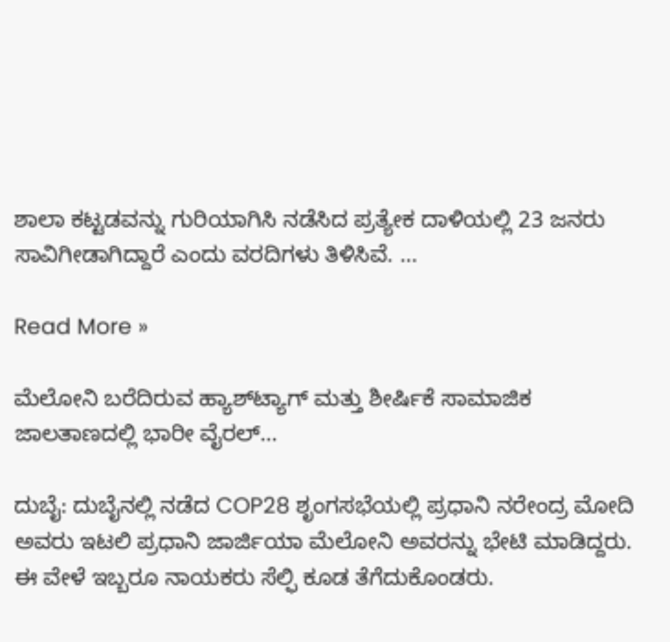ಶಾಲಾ ಕಟ್ಟಡವನ್ನು ಗುರಿಯಾಗಿಸಿ ನಡೆಸಿದ ಪ್ರತ್ಯೇಕ ದಾಳಿಯಲ್ಲಿ 23 ಜನರು ಸಾವಿಗೀಡಾಗಿದ್ದಾರೆ ಎಂದು ವರದಿಗಳು ತಿಳಿಸಿವೆ. …

Read More »

ಮೆಲೋನಿ ಬರೆದಿರುವ ಹ್ಯಾಶ್‌ಟ್ಯಾಗ್ ಮತ್ತು ಶೀರ್ಷಿಕೆ ಸಾಮಾಜಿಕ ಜಾಲತಾಣದಲ್ಲಿ ಭಾರೀ ವೈರಲ್…

ದುಬೈ: ದುಬೈನಲ್ಲಿ ನಡೆದ COP28 ಶೃಂಗಸಭೆಯಲ್ಲಿ ಪ್ರಧಾನಿ ನರೇಂದ್ರ ಮೋದಿ ಅವರು ಇಟಲಿ ಪ್ರಧಾನಿ ಜಾರ್ಜಿಯಾ ಮೆಲೋನಿ ಅವರನ್ನು ಭೇಟಿ ಮಾಡಿದ್ದರು. ಈ ವೇಳೆ ಇಬ್ಬರೂ ನಾಯಕರು ಸೆಲ್ಫಿ ಕೂಡ ತೆಗೆದುಕೊಂಡರು.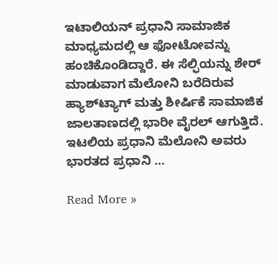ಇಟಾಲಿಯನ್ ಪ್ರಧಾನಿ ಸಾಮಾಜಿಕ ಮಾಧ್ಯಮದಲ್ಲಿ ಆ ಫೋಟೋವನ್ನು ಹಂಚಿಕೊಂಡಿದ್ದಾರೆ. ಈ ಸೆಲ್ಫಿಯನ್ನು ಶೇರ್ ಮಾಡುವಾಗ ಮೆಲೋನಿ ಬರೆದಿರುವ ಹ್ಯಾಶ್‌ಟ್ಯಾಗ್ ಮತ್ತು ಶೀರ್ಷಿಕೆ ಸಾಮಾಜಿಕ ಜಾಲತಾಣದಲ್ಲಿ ಭಾರೀ ವೈರಲ್ ಆಗುತ್ತಿದೆ. ಇಟಲಿಯ ಪ್ರಧಾನಿ ಮೆಲೋನಿ ಅವರು ಭಾರತದ ಪ್ರಧಾನಿ …

Read More »